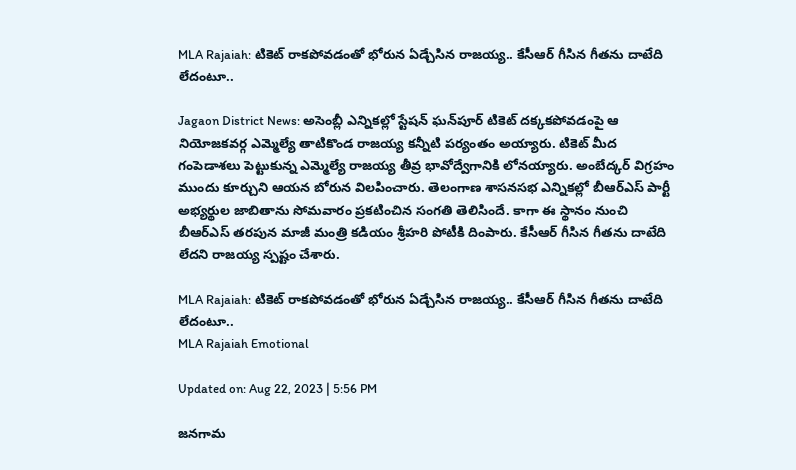MLA Rajaiah: టికెట్ రాకపోవడంతో భోరున ఏడ్చేసిన రాజయ్య.. కేసీఆర్ గీసిన గీతను దాటేది లేదంటూ..

Jagaon District News: అసెంబ్లీ ఎన్నికల్లో స్టేషన్ ఘన్‌పూర్‌ టికెట్‌ దక్కకపోవడంపై ఆ నియోజకవర్గ ఎమ్మెల్యే తాటికొండ రాజయ్య కన్నీటి పర్యంతం అయ్యారు. టికెట్‌ మీద గంపెడాశలు పెట్టుకున్న ఎమ్మెల్యే రాజయ్య తీవ్ర భావోద్వేగానికి లోనయ్యారు. అంబేద్కర్‌ విగ్రహం ముందు కూర్చుని ఆయన బోరున విలపించారు. తెలంగాణ శాసనసభ ఎన్నికల్లో బీఆర్ఎస్ పార్టీ అభ్యర్థుల జాబితాను సోమవారం ప్రకటించిన సంగతి తెలిసిందే. కాగా ఈ స్థానం నుంచి బీఆర్‌ఎస్‌ తరపున మాజీ మంత్రి కడియం శ్రీహరి పోటీకి దింపారు. కేసీఆర్ గీసిన గీతను దాటేది లేదని రాజయ్య స్పష్టం చేశారు.

MLA Rajaiah: టికెట్ రాకపోవడంతో భోరున ఏడ్చేసిన రాజయ్య.. కేసీఆర్ గీసిన గీతను దాటేది లేదంటూ..
MLA Rajaiah Emotional

Updated on: Aug 22, 2023 | 5:56 PM

జనగామ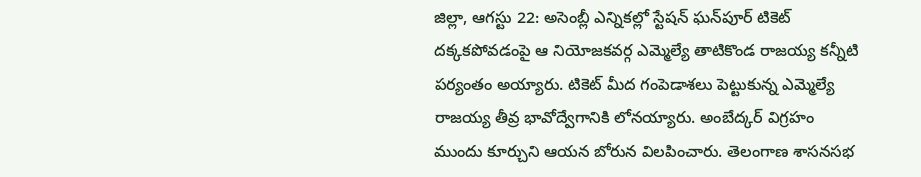జిల్లా, ఆగస్టు 22: అసెంబ్లీ ఎన్నికల్లో స్టేషన్ ఘన్‌పూర్‌ టికెట్‌ దక్కకపోవడంపై ఆ నియోజకవర్గ ఎమ్మెల్యే తాటికొండ రాజయ్య కన్నీటి పర్యంతం అయ్యారు. టికెట్‌ మీద గంపెడాశలు పెట్టుకున్న ఎమ్మెల్యే రాజయ్య తీవ్ర భావోద్వేగానికి లోనయ్యారు. అంబేద్కర్‌ విగ్రహం ముందు కూర్చుని ఆయన బోరున విలపించారు. తెలంగాణ శాసనసభ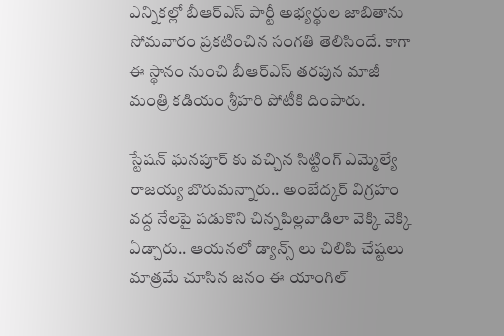ఎన్నికల్లో బీఆర్ఎస్ పార్టీ అభ్యర్థుల జాబితాను సోమవారం ప్రకటించిన సంగతి తెలిసిందే. కాగా ఈ స్థానం నుంచి బీఆర్‌ఎస్‌ తరపున మాజీ మంత్రి కడియం శ్రీహరి పోటీకి దింపారు.

స్టేషన్ ఘనపూర్ కు వచ్చిన సిట్టింగ్ ఎమ్మెల్యే రాజయ్య బొరుమన్నారు.. అంబేద్కర్ విగ్రహం వద్ద నేలపై పడుకొని చిన్నపిల్లవాడిలా వెక్కి వెక్కి ఏడ్చారు.. ఆయనలో డ్యాన్స్ లు చిలిపి చేష్టలు మాత్రమే చూసిన జనం ఈ యాంగిల్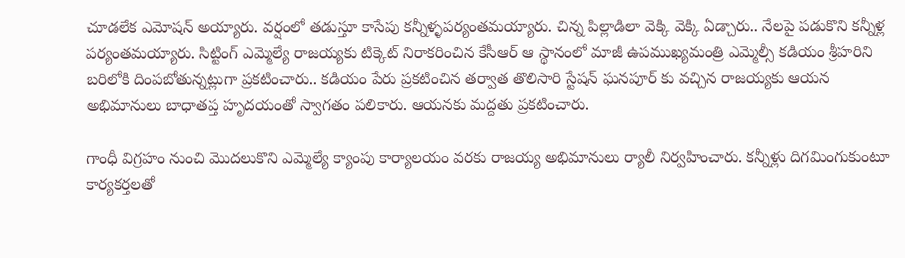చూడలేక ఎమోషన్ అయ్యారు. వర్షంలో తడుస్తూ కాసేపు కన్నీళ్ళపర్యంతమయ్యారు. చిన్న పిల్లాడిలా వెక్కి వెక్కి ఏడ్చారు.. నేలపై పడుకొని కన్నీళ్ల పర్యంతమయ్యారు. సిట్టింగ్ ఎమ్మెల్యే రాజయ్యకు టిక్కెట్ నిరాకరించిన కేసీఆర్ ఆ స్థానంలో మాజీ ఉపముఖ్యమంత్రి ఎమ్మెల్సీ కడియం శ్రీహరిని బరిలోకి దింపబోతున్నట్లుగా ప్రకటించారు.. కడియం పేరు ప్రకటించిన తర్వాత తొలిసారి స్టేషన్ ఘనపూర్ కు వచ్చిన రాజయ్యకు ఆయన అభిమానులు బాధాతప్త హృదయంతో స్వాగతం పలికారు. ఆయనకు మద్దతు ప్రకటించారు.

గాంధీ విగ్రహం నుంచి మొదలుకొని ఎమ్మెల్యే క్యాంపు కార్యాలయం వరకు రాజయ్య అభిమానులు ర్యాలీ నిర్వహించారు. కన్నీళ్లు దిగమింగుకుంటూ కార్యకర్తలతో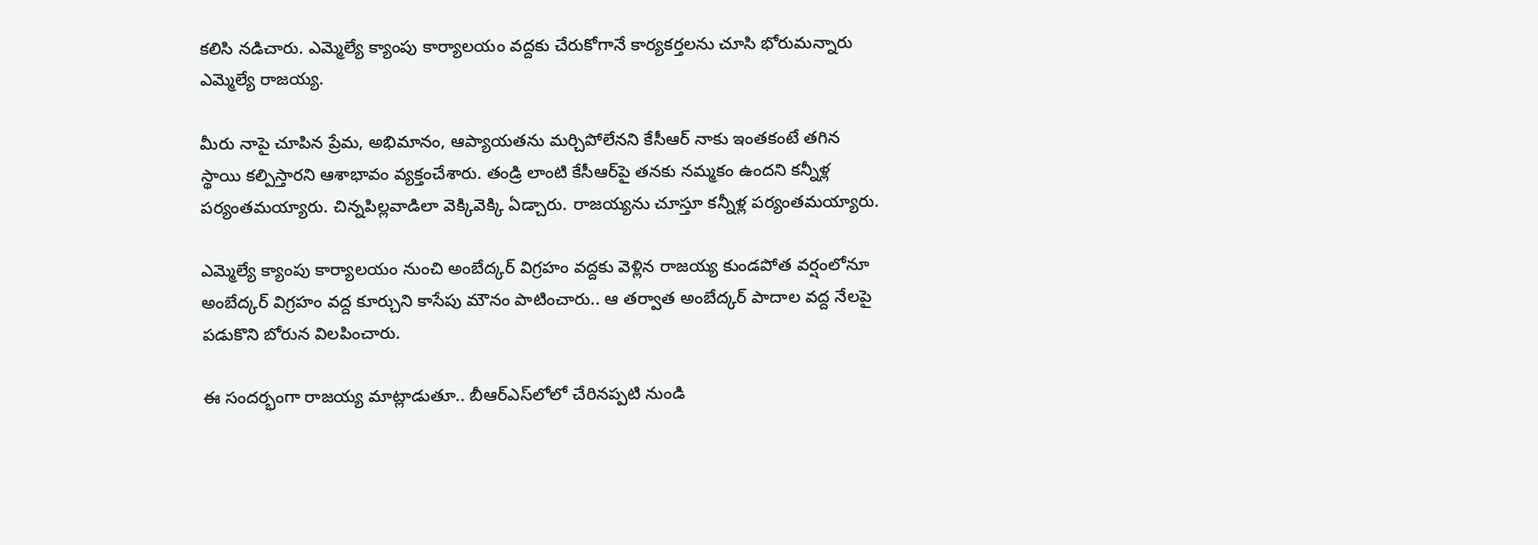కలిసి నడిచారు. ఎమ్మెల్యే క్యాంపు కార్యాలయం వద్దకు చేరుకోగానే కార్యకర్తలను చూసి భోరుమన్నారు ఎమ్మెల్యే రాజయ్య.

మీరు నాపై చూపిన ప్రేమ, అభిమానం, ఆప్యాయతను మర్చిపోలేనని కేసీఆర్ నాకు ఇంతకంటే తగిన స్థాయి కల్పిస్తారని ఆశాభావం వ్యక్తంచేశారు. తండ్రి లాంటి కేసీఆర్‌పై తనకు నమ్మకం ఉందని కన్నీళ్ల పర్యంతమయ్యారు. చిన్నపిల్లవాడిలా వెక్కివెక్కి ఏడ్చారు. రాజయ్యను చూస్తూ కన్నీళ్ల పర్యంతమయ్యారు.

ఎమ్మెల్యే క్యాంపు కార్యాలయం నుంచి అంబేద్కర్ విగ్రహం వద్దకు వెళ్లిన రాజయ్య కుండపోత వర్షంలోనూ అంబేద్కర్ విగ్రహం వద్ద కూర్చుని కాసేపు మౌనం పాటించారు.. ఆ తర్వాత అంబేద్కర్ పాదాల వద్ద నేలపై పడుకొని బోరున విలపించారు.

ఈ సందర్భంగా రాజయ్య మాట్లాడుతూ.. బీఆర్‌ఎస్‌లోలో చేరినప్పటి నుండి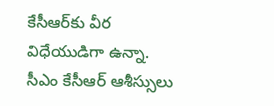కేసీఆర్‌కు వీర విధేయుడిగా ఉన్నా. సీఎం కేసీఆర్ ఆశీస్సులు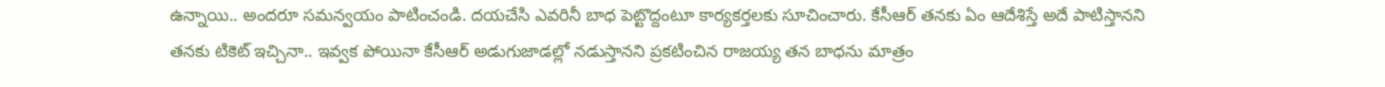ఉన్నాయి.. అందరూ సమన్వయం పాటించండి. దయచేసి ఎవరినీ బాధ పెట్టొద్దంటూ కార్యకర్తలకు సూచించారు. కేసీఆర్ తనకు ఏం ఆదేశిస్తే అదే పాటిస్తానని తనకు టికెట్ ఇచ్చినా.. ఇవ్వక పోయినా కేసీఆర్ అడుగుజాడల్లో నడుస్తానని ప్రకటించిన రాజయ్య తన బాధను మాత్రం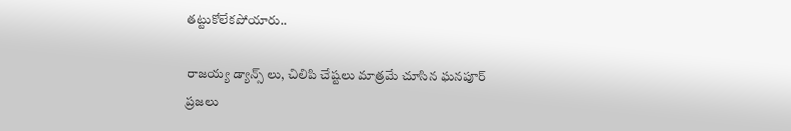తట్టుకోలేకపోయారు..

రాజయ్య డ్యాన్స్ లు, చిలిపి చేష్టలు మాత్రమే చూసిన ఘనపూర్ ప్రజలు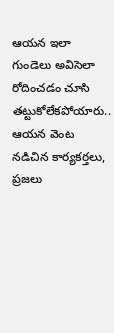ఆయన ఇలా గుండెలు అవిసెలా రోదించడం చూసి తట్టుకోలేకపోయారు.. ఆయన వెంట నడిచిన కార్యకర్తలు, ప్రజలు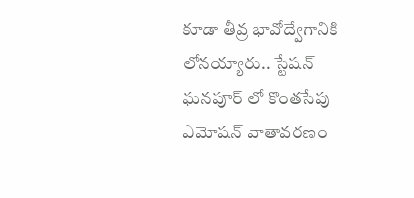కూడా తీవ్ర భావోద్వేగానికి లోనయ్యారు.. స్టేషన్ ఘనపూర్ లో కొంతసేపు ఎమోషన్ వాతావరణం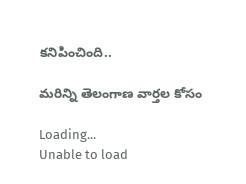కనిపించింది..

మరిన్ని తెలంగాణ వార్తల కోసం

Loading...
Unable to load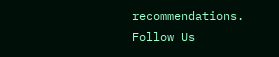recommendations.
Follow Us